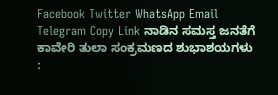Facebook Twitter WhatsApp Email Telegram Copy Link ನಾಡಿನ ಸಮಸ್ತ ಜನತೆಗೆ ಕಾವೇರಿ ತುಲಾ ಸಂಕ್ರಮಣದ ಶುಭಾಶಯಗಳು :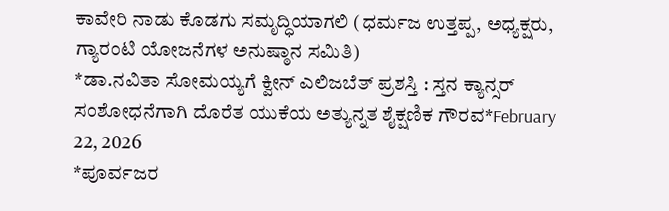ಕಾವೇರಿ ನಾಡು ಕೊಡಗು ಸಮೃದ್ಧಿಯಾಗಲಿ (ಧರ್ಮಜ ಉತ್ತಪ್ಪ, ಅಧ್ಯಕ್ಷರು, ಗ್ಯಾರಂಟಿ ಯೋಜನೆಗಳ ಅನುಷ್ಠಾನ ಸಮಿತಿ)
*ಡಾ.ನವಿತಾ ಸೋಮಯ್ಯಗೆ ಕ್ವೀನ್ ಎಲಿಜಬೆತ್ ಪ್ರಶಸ್ತಿ : ಸ್ತನ ಕ್ಯಾನ್ಸರ್ ಸಂಶೋಧನೆಗಾಗಿ ದೊರೆತ ಯುಕೆಯ ಅತ್ಯುನ್ನತ ಶೈಕ್ಷಣಿಕ ಗೌರವ*February 22, 2026
*ಪೂರ್ವಜರ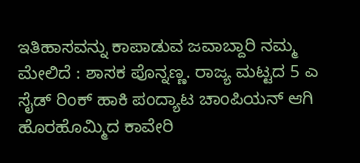ಇತಿಹಾಸವನ್ನು ಕಾಪಾಡುವ ಜವಾಬ್ದಾರಿ ನಮ್ಮ ಮೇಲಿದೆ : ಶಾಸಕ ಪೊನ್ನಣ್ಣ. ರಾಜ್ಯ ಮಟ್ಟದ 5 ಎ ಸೈಡ್ ರಿಂಕ್ ಹಾಕಿ ಪಂದ್ಯಾಟ ಚಾಂಪಿಯನ್ ಆಗಿ ಹೊರಹೊಮ್ಮಿದ ಕಾವೇರಿ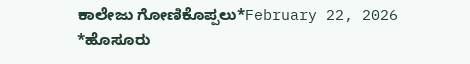ಕಾಲೇಜು ಗೋಣಿಕೊಪ್ಪಲು*February 22, 2026
*ಹೊಸೂರು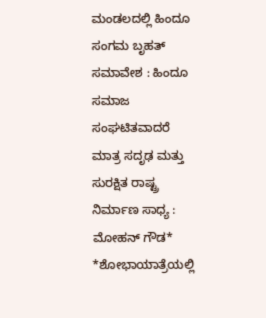ಮಂಡಲದಲ್ಲಿ ಹಿಂದೂ ಸಂಗಮ ಬೃಹತ್ ಸಮಾವೇಶ : ಹಿಂದೂ ಸಮಾಜ ಸಂಘಟಿತವಾದರೆ ಮಾತ್ರ ಸದೃಢ ಮತ್ತು ಸುರಕ್ಷಿತ ರಾಷ್ಟ್ರ ನಿರ್ಮಾಣ ಸಾಧ್ಯ : ಮೋಹನ್ ಗೌಡ* *ಶೋಭಾಯಾತ್ರೆಯಲ್ಲಿ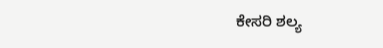ಕೇಸರಿ ಶಲ್ಯ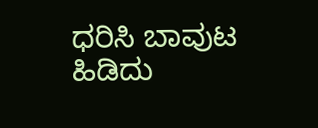ಧರಿಸಿ ಬಾವುಟ ಹಿಡಿದು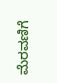ಮೆರವಣಿಗೆ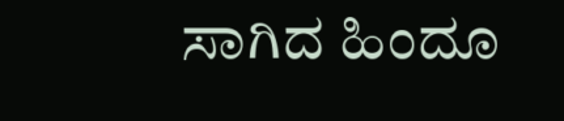ಸಾಗಿದ ಹಿಂದೂ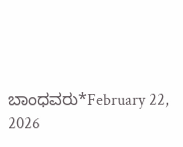ಬಾಂಧವರು*February 22, 2026